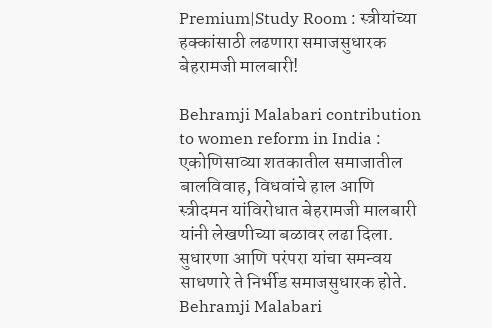Premium|Study Room : स्त्रीयांच्या हक्कांसाठी लढणारा समाजसुधारक बेहरामजी मालबारी!

Behramji Malabari contribution to women reform in India : एकोणिसाव्या शतकातील समाजातील बालविवाह, विधवांचे हाल आणि स्त्रीदमन यांविरोधात बेहरामजी मालबारी यांनी लेखणीच्या बळावर लढा दिला. सुधारणा आणि परंपरा यांचा समन्वय साधणारे ते निर्भीड समाजसुधारक होते.
Behramji Malabari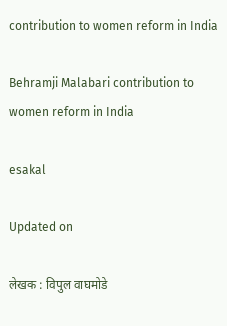contribution to women reform in India

Behramji Malabari contribution to women reform in India

esakal

Updated on

लेखक : विपुल वाघमोडे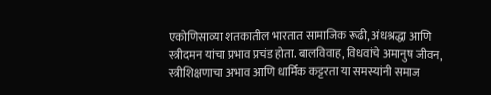एकोणिसाव्या शतकातील भारतात सामाजिक रूढी, अंधश्रद्धा आणि स्त्रीदमन यांचा प्रभाव प्रचंड होता. बालविवाह, विधवांचे अमानुष जीवन, स्त्रीशिक्षणाचा अभाव आणि धार्मिक कट्टरता या समस्यांनी समाज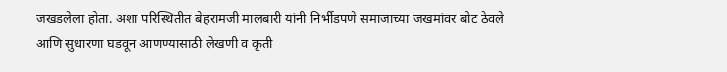जखडलेला होता. अशा परिस्थितीत बेहरामजी मालबारी यांनी निर्भीडपणे समाजाच्या जखमांवर बोट ठेवले आणि सुधारणा घडवून आणण्यासाठी लेखणी व कृती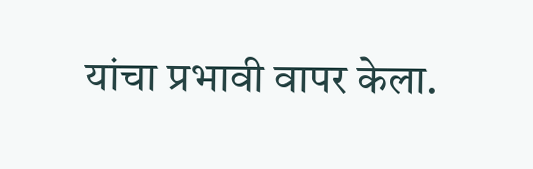यांचा प्रभावी वापर केला.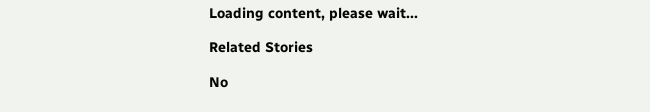Loading content, please wait...

Related Stories

No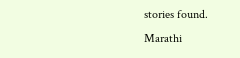stories found.
Marathi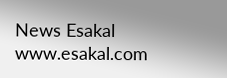News Esakal
www.esakal.com